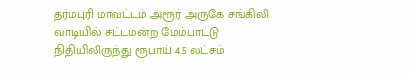தர்மபுரி மாவட்டம் அரூர் அருகே சங்கிலி வாடியில் சட்டமன்ற மேம்பாட்டு நிதியிலிருந்து ரூபாய் 4.5 லட்சம்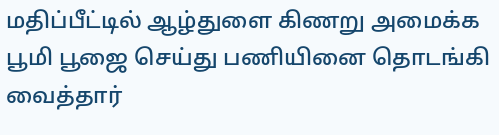மதிப்பீட்டில் ஆழ்துளை கிணறு அமைக்க பூமி பூஜை செய்து பணியினை தொடங்கி வைத்தார்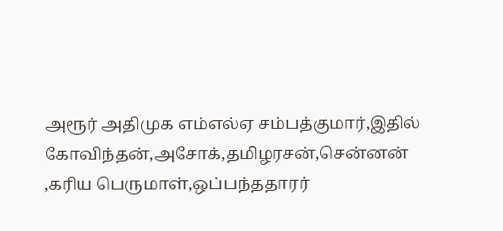அரூர் அதிமுக எம்எல்ஏ சம்பத்குமார்,இதில் கோவிந்தன்,அசோக்,தமிழரசன்,சென்னன் ,கரிய பெருமாள்,ஒப்பந்ததாரர்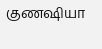குணஷியா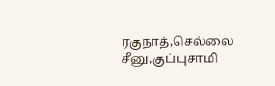ரகுநாத்,செல்லை சீனு,குப்புசாமி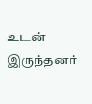உடன் இருந்தனர்